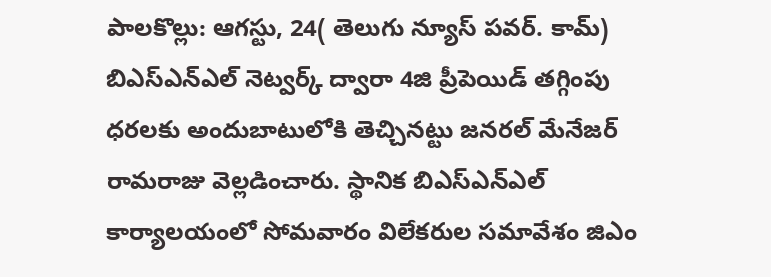పాలకొల్లు: ఆగస్టు, 24( తెలుగు న్యూస్ పవర్. కామ్) బిఎస్ఎన్ఎల్ నెట్వర్క్ ద్వారా 4జి ప్రీపెయిడ్ తగ్గింపు ధరలకు అందుబాటులోకి తెచ్చినట్టు జనరల్ మేనేజర్ రామరాజు వెల్లడించారు. స్థానిక బిఎస్ఎన్ఎల్ కార్యాలయంలో సోమవారం విలేకరుల సమావేశం జిఎం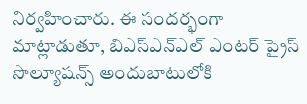నిర్వహించారు. ఈ సందర్భంగా మాట్లాడుతూ, బిఎస్ఎన్ఎల్ ఎంటర్ ప్రైస్ సొల్యూషన్స్ అందుబాటులోకి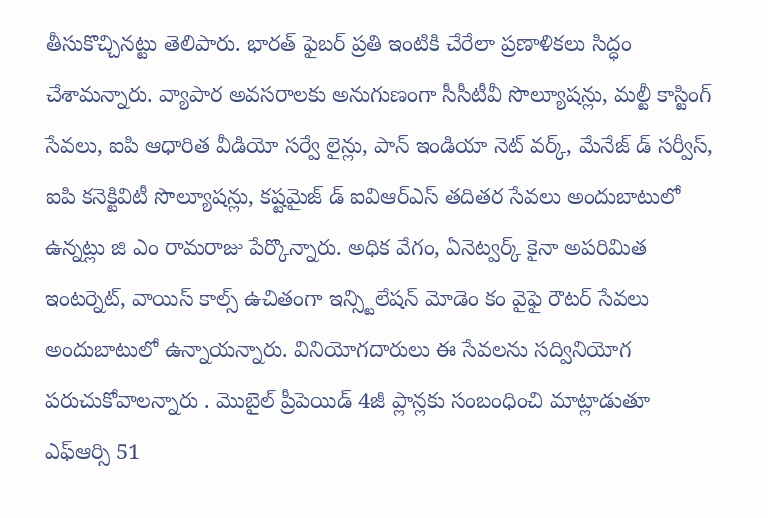తీసుకొచ్చినట్టు తెలిపారు. భారత్ ఫైబర్ ప్రతి ఇంటికి చేరేలా ప్రణాళికలు సిద్ధం చేశామన్నారు. వ్యాపార అవసరాలకు అనుగుణంగా సీసీటీవీ సొల్యూషన్లు, మల్టీ కాస్టింగ్ సేవలు, ఐపి ఆధారిత వీడియో సర్వే లైన్లు, పాన్ ఇండియా నెట్ వర్క్, మేనేజ్ డ్ సర్వీస్, ఐపి కనెక్టివిటీ సొల్యూషన్లు, కష్టమైజ్ డ్ ఐవిఆర్ఎస్ తదితర సేవలు అందుబాటులో ఉన్నట్లు జి ఎం రామరాజు పేర్కొన్నారు. అధిక వేగం, ఏనెట్వర్క్ కైనా అపరిమిత ఇంటర్నెట్, వాయిస్ కాల్స్ ఉచితంగా ఇన్స్టిలేషన్ మోడెం కం వైఫై రౌటర్ సేవలు అందుబాటులో ఉన్నాయన్నారు. వినియోగదారులు ఈ సేవలను సద్వినియోగ పరుచుకోవాలన్నారు . మొబైల్ ప్రీపెయిడ్ 4జీ ప్లాన్లకు సంబంధించి మాట్లాడుతూ ఎఫ్ఆర్సి 51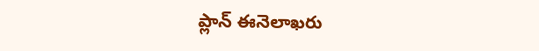ప్లాన్ ఈనెలాఖరు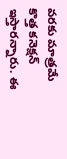వరకు మాత్రమే కొత్త కనెక్షన్ ఇస్తారన్నారు. ఈ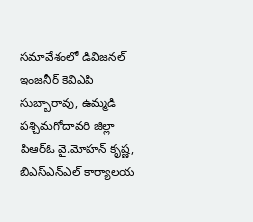సమావేశంలో డివిజనల్ ఇంజనీర్ కెవిఎపి సుబ్బారావు, ఉమ్మడి పశ్చిమగోదావరి జిల్లా పిఆర్ఓ వై.మోహన్ కృష్ణ, బిఎస్ఎన్ఎల్ కార్యాలయ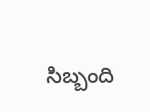సిబ్బంది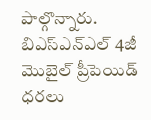పాల్గొన్నారు.
బిఎస్ఎన్ఎల్ 4జీ మొబైల్ ప్రీపెయిడ్ ధరలు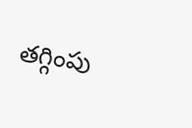తగ్గింపు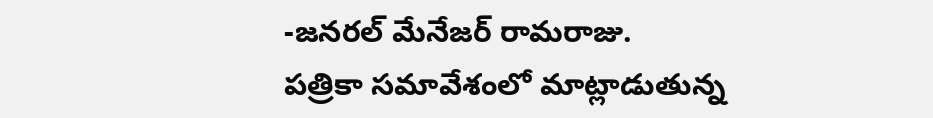-జనరల్ మేనేజర్ రామరాజు.
పత్రికా సమావేశంలో మాట్లాడుతున్న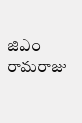జిఎం రామరాజు